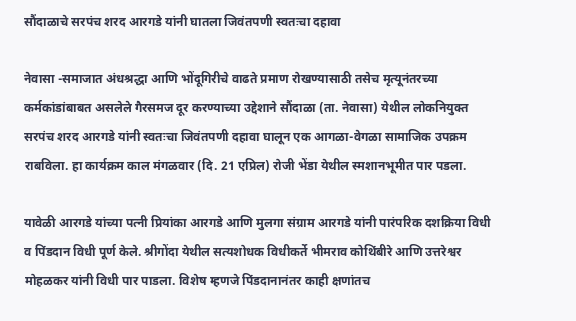सौंदाळाचे सरपंच शरद आरगडे यांनी घातला जिवंतपणी स्वतःचा दहावा

नेवासा -समाजात अंधश्रद्धा आणि भोंदूगिरीचे वाढते प्रमाण रोखण्यासाठी तसेच मृत्यूनंतरच्या कर्मकांडांबाबत असलेले गैरसमज दूर करण्याच्या उद्देशाने सौंदाळा (ता. नेवासा) येथील लोकनियुक्त सरपंच शरद आरगडे यांनी स्वतःचा जिवंतपणी दहावा घालून एक आगळा-वेगळा सामाजिक उपक्रम राबविला. हा कार्यक्रम काल मंगळवार (दि. 21 एप्रिल) रोजी भेंडा येथील स्मशानभूमीत पार पडला.

यावेळी आरगडे यांच्या पत्नी प्रियांका आरगडे आणि मुलगा संग्राम आरगडे यांनी पारंपरिक दशक्रिया विधी व पिंडदान विधी पूर्ण केले. श्रीगोंदा येथील सत्यशोधक विधीकर्ते भीमराव कोथिंबीरे आणि उत्तरेश्वर मोहळकर यांनी विधी पार पाडला. विशेष म्हणजे पिंडदानानंतर काही क्षणांतच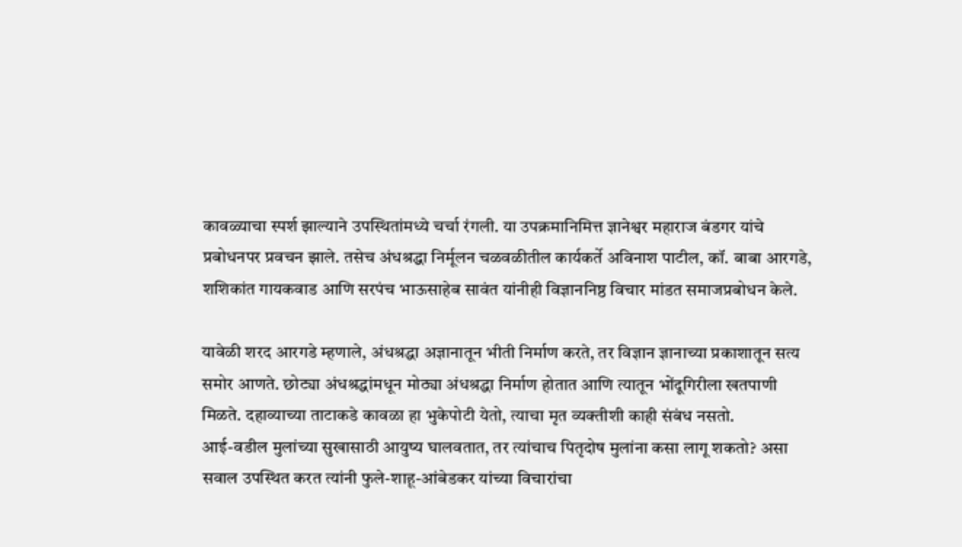कावळ्याचा स्पर्श झाल्याने उपस्थितांमध्ये चर्चा रंगली. या उपक्रमानिमित्त ज्ञानेश्वर महाराज बंडगर यांचे प्रबोधनपर प्रवचन झाले. तसेच अंधश्रद्धा निर्मूलन चळवळीतील कार्यकर्ते अविनाश पाटील, कॉ. बाबा आरगडे, शशिकांत गायकवाड आणि सरपंच भाऊसाहेब सावंत यांनीही विज्ञाननिष्ठ विचार मांडत समाजप्रबोधन केले.

यावेळी शरद आरगडे म्हणाले, अंधश्रद्धा अज्ञानातून भीती निर्माण करते, तर विज्ञान ज्ञानाच्या प्रकाशातून सत्य समोर आणते. छोट्या अंधश्रद्धांमधून मोठ्या अंधश्रद्धा निर्माण होतात आणि त्यातून भोंदूगिरीला खतपाणी मिळते. दहाव्याच्या ताटाकडे कावळा हा भुकेपोटी येतो, त्याचा मृत व्यक्तीशी काही संबंध नसतो.
आई-वडील मुलांच्या सुखासाठी आयुष्य घालवतात, तर त्यांचाच पितृदोष मुलांना कसा लागू शकतो? असा सवाल उपस्थित करत त्यांनी फुले-शाहू-आंबेडकर यांच्या विचारांचा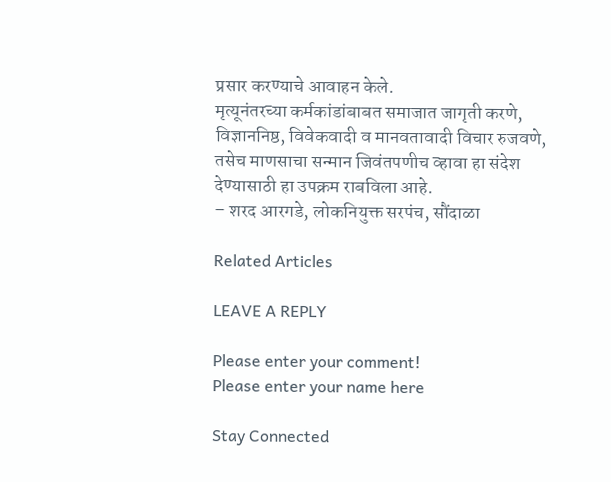प्रसार करण्याचे आवाहन केले.
मृत्यूनंतरच्या कर्मकांडांबाबत समाजात जागृती करणे, विज्ञाननिष्ठ, विवेकवादी व मानवतावादी विचार रुजवणे, तसेच माणसाचा सन्मान जिवंतपणीच व्हावा हा संदेश देण्यासाठी हा उपक्रम राबविला आहे.
– शरद आरगडे, लोकनियुक्त सरपंच, सौंदाळा

Related Articles

LEAVE A REPLY

Please enter your comment!
Please enter your name here

Stay Connected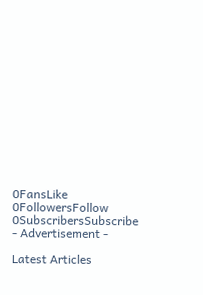0FansLike
0FollowersFollow
0SubscribersSubscribe
- Advertisement -

Latest Articles